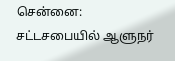சென்னை: சட்டசபையில் ஆளுநர்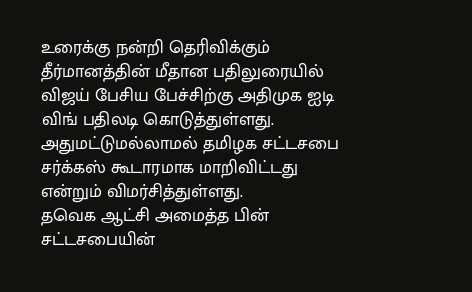உரைக்கு நன்றி தெரிவிக்கும் தீர்மானத்தின் மீதான பதிலுரையில் விஜய் பேசிய பேச்சிற்கு அதிமுக ஐடி விங் பதிலடி கொடுத்துள்ளது. அதுமட்டுமல்லாமல் தமிழக சட்டசபை சர்க்கஸ் கூடாரமாக மாறிவிட்டது என்றும் விமர்சித்துள்ளது.
தவெக ஆட்சி அமைத்த பின் சட்டசபையின்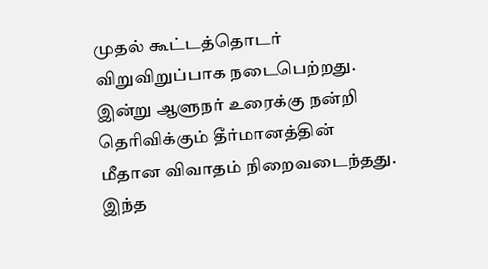முதல் கூட்டத்தொடர் விறுவிறுப்பாக நடைபெற்றது. இன்று ஆளுநர் உரைக்கு நன்றி தெரிவிக்கும் தீர்மானத்தின் மீதான விவாதம் நிறைவடைந்தது. இந்த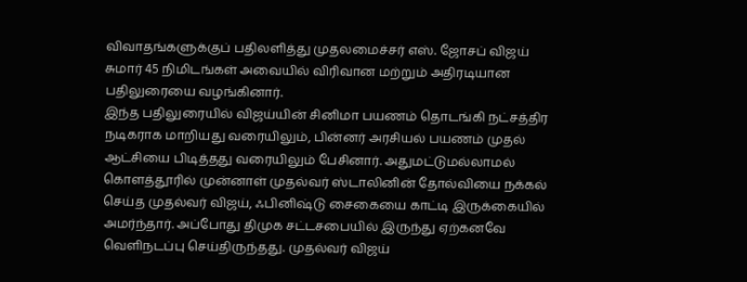விவாதங்களுக்குப் பதிலளித்து முதலமைச்சர் எஸ். ஜோசப் விஜய் சுமார் 45 நிமிடங்கள் அவையில் விரிவான மற்றும் அதிரடியான பதிலுரையை வழங்கினார்.
இந்த பதிலுரையில் விஜய்யின் சினிமா பயணம் தொடங்கி நட்சத்திர நடிகராக மாறியது வரையிலும், பின்னர் அரசியல் பயணம் முதல் ஆட்சியை பிடித்தது வரையிலும் பேசினார். அதுமட்டுமல்லாமல் கொளத்தூரில் முன்னாள் முதல்வர் ஸ்டாலினின் தோல்வியை நக்கல் செய்த முதல்வர் விஜய், ஃபினிஷ்டு சைகையை காட்டி இருக்கையில் அமர்ந்தார். அப்போது திமுக சட்டசபையில் இருந்து ஏற்கனவே வெளிநடப்பு செய்திருந்தது. முதல்வர் விஜய்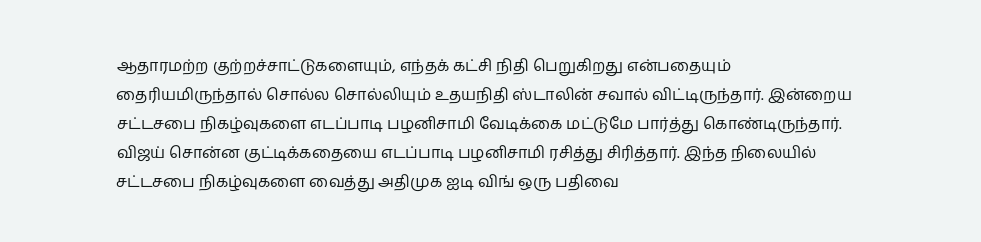ஆதாரமற்ற குற்றச்சாட்டுகளையும், எந்தக் கட்சி நிதி பெறுகிறது என்பதையும் தைரியமிருந்தால் சொல்ல சொல்லியும் உதயநிதி ஸ்டாலின் சவால் விட்டிருந்தார். இன்றைய சட்டசபை நிகழ்வுகளை எடப்பாடி பழனிசாமி வேடிக்கை மட்டுமே பார்த்து கொண்டிருந்தார். விஜய் சொன்ன குட்டிக்கதையை எடப்பாடி பழனிசாமி ரசித்து சிரித்தார். இந்த நிலையில் சட்டசபை நிகழ்வுகளை வைத்து அதிமுக ஐடி விங் ஒரு பதிவை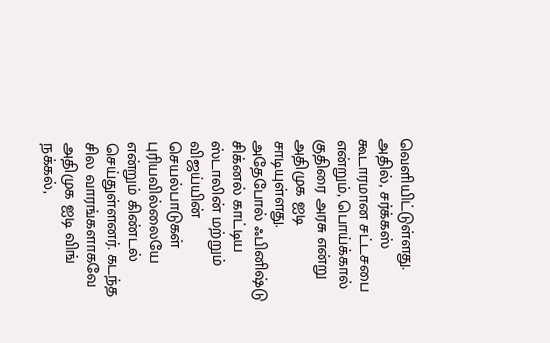வெளியிட்டுள்ளது. அதில், சர்க்கஸ் கூடாரமான சட்டசபை என்றும், பொய்க்கால் குதிரை அரசு என்று அதிமுக ஐடி சாடியுள்ளது. அதேபோல் ஃபினிஷ்டு சிக்னல் காட்டிய ஸ்டாலின் மற்றும் விஜய்யின் செயல்பாடுகள் புரியவில்லையே என்றும் கிண்டல் செய்துள்ளனர். கடந்த சில வாரங்களாகவே அதிமுக ஐடி விங் நக்கல்,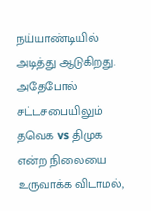நய்யாண்டியில் அடித்து ஆடுகிறது. அதேபோல் சட்டசபையிலும் தவெக vs திமுக என்ற நிலையை உருவாக்க விடாமல்,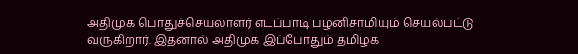அதிமுக பொதுச்செயலாளர் எடப்பாடி பழனிசாமியும் செயல்பட்டு வருகிறார். இதனால் அதிமுக இப்போதும் தமிழக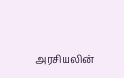அரசியலின்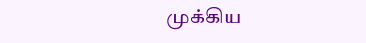முக்கிய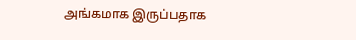அங்கமாக இருப்பதாக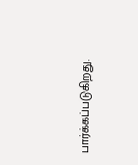பார்க்கப்படுகிறது.